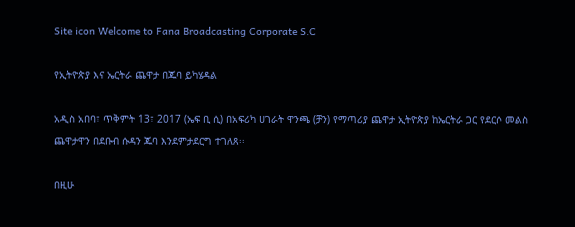Site icon Welcome to Fana Broadcasting Corporate S.C

የኢትዮጵያ እና ኤርትራ ጨዋታ በጁባ ይካሄዳል

አዲስ አበባ፣ ጥቅምት 13፣ 2017 (ኤፍ ቢ ሲ) በአፍሪካ ሀገራት ዋንጫ (ቻን) የማጣሪያ ጨዋታ ኢትዮጵያ ከኤርትራ ጋር የደርሶ መልስ ጨዋታዋን በደቡብ ሱዳን ጁባ እንደምታደርግ ተገለጸ፡፡

በዚሁ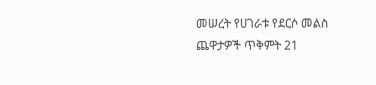መሠረት የሀገራቱ የደርሶ መልስ ጨዋታዎች ጥቅምት 21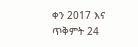ቀን 2017 እና ጥቅምት 24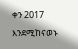ቀን 2017 እንደሚከናወኑ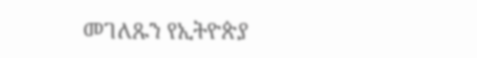መገለጹን የኢትዮጵያ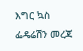እግር ኳስ ፌዴሬሽን መረጃ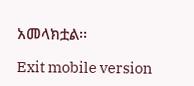አመላክቷል፡፡

Exit mobile version